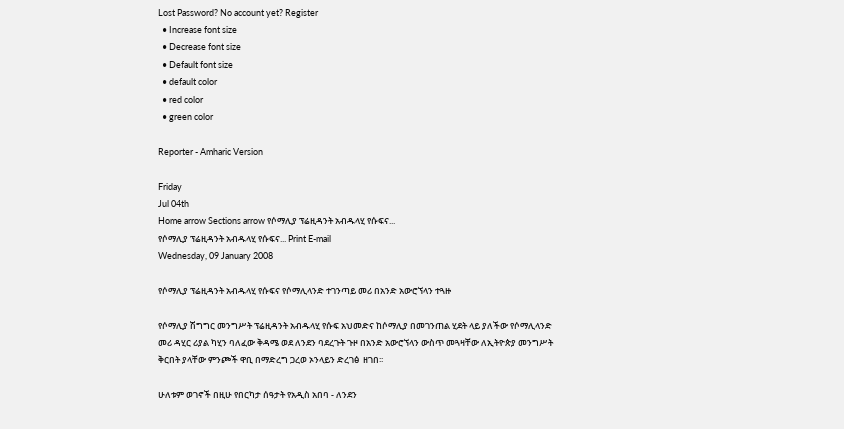Lost Password? No account yet? Register
  • Increase font size
  • Decrease font size
  • Default font size
  • default color
  • red color
  • green color

Reporter - Amharic Version

Friday
Jul 04th
Home arrow Sections arrow የሶማሊያ ፕሬዚዳንት አብዱላሂ የሱፍና...
የሶማሊያ ፕሬዚዳንት አብዱላሂ የሱፍና... Print E-mail
Wednesday, 09 January 2008

የሶማሊያ ፕሬዚዳንት አብዱላሂ የሱፍና የሶማሊላንድ ተገንጣይ መሪ በአንድ አውሮኘላን ተጓዙ

የሶማሊያ ሽግግር መንግሥት ፕሬዚዳንት አብዱላሂ የሱፍ አህመድና ከሶማሊያ በመገንጠል ሂደት ላይ ያለችው የሶማሊላንድ መሪ ዳሂር ሪያል ካሂን ባለፈው ቅዳሜ ወደ ለንደን ባደረጉት ጉዞ በአንድ አውሮኘላን ውስጥ መጓዛቸው ለኢትዮጵያ መንግሥት ቅርበት ያላቸው ምንጮች ዋቢ በማድረግ ጋረወ ኦንላይን ድረገፅ  ዘገበ፡፡

ሁለቱም ወገኖች በዚሁ የበርካታ ሰዓታት የአዲስ አበባ - ለንደን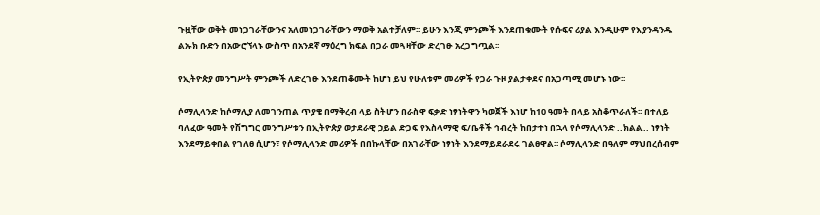ጉዟቸው ወቅት መነጋገራቸውንና አለመነጋገራቸውን ማወቅ አልተቻለም፡፡ ይሁን እንጂ ምንጮች እንደጠቁሙት የሱፍና ሪያል እንዲሁም የእያንዳንዱ ልኡክ ቡድን በአውሮኘላኑ ውስጥ በአንደኛ ማዕረግ ክፍል በጋራ መጓዛቸው ድረገፁ አረጋግጧል፡፡

የኢትዮጵያ መንግሥት ምንጮች ለድረገፁ እንደጠቆሙት ከሆነ ይህ የሁለቱም መሪዎች የጋራ ጉዞ ያልታቀደና በአጋጣሚ መሆኑ ነው፡፡

ሶማሊላንድ ከሶማሊያ ለመገንጠል ጥያቄ በማቅረብ ላይ ስትሆን በራስዋ ፍቃድ ነፃነትዋን ካወጀች እነሆ ከ10 ዓመት በላይ አስቆጥራለች፡፡ በተለይ ባለፈው ዓመት የሽግግር መንግሥቱን በኢትዮጵያ ወታደራዊ ኃይል ድጋፍ የእስላማዊ ፍ/ቤቶች ኅብረት ከበታተነ በኋላ የሶማሊላንድ ..ክልል.. ነፃነት እንደማይቀበል የገለፀ ሲሆን፣ የሶማሊላንድ መሪዎች በበኩላቸው በአገራቸው ነፃነት እንደማይደራደሩ ገልፀዋል፡፡ ሶማሊላንድ በዓለም ማህበረሰብም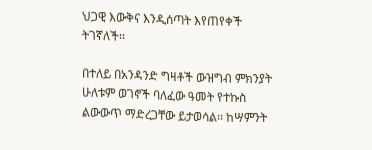ህጋዊ እውቅና እንዲሰጣት እየጠየቀች ትገኛለች፡፡

በተለይ በአንዳንድ ግዛቶች ውዝግብ ምክንያት ሁለቱም ወገኖች ባለፈው ዓመት የተኩስ ልውውጥ ማድረጋቸው ይታወሳል፡፡ ከሣምንት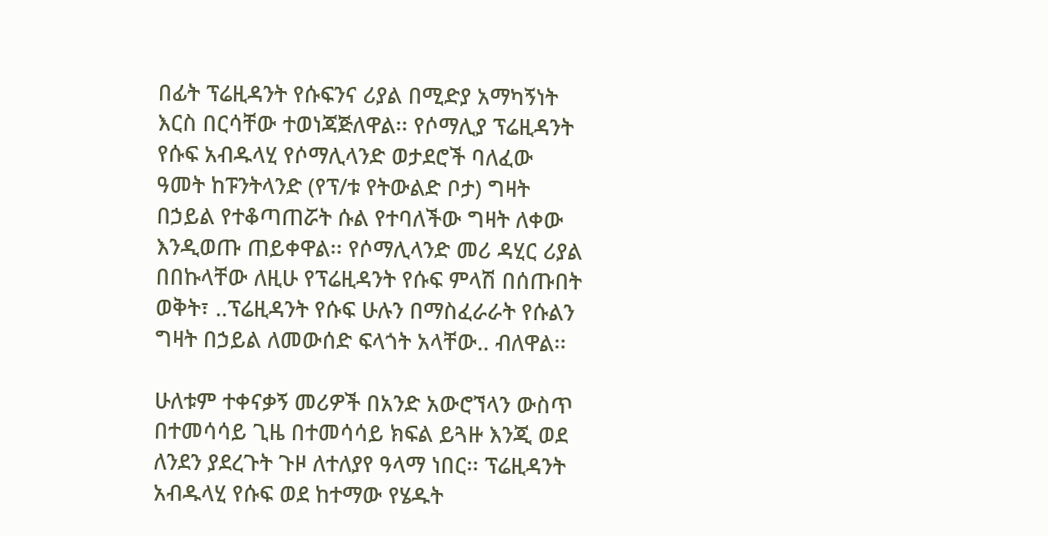በፊት ፕሬዚዳንት የሱፍንና ሪያል በሚድያ አማካኝነት እርስ በርሳቸው ተወነጃጅለዋል፡፡ የሶማሊያ ፕሬዚዳንት የሱፍ አብዱላሂ የሶማሊላንድ ወታደሮች ባለፈው ዓመት ከፑንትላንድ (የፕ/ቱ የትውልድ ቦታ) ግዛት በኃይል የተቆጣጠሯት ሱል የተባለችው ግዛት ለቀው እንዲወጡ ጠይቀዋል፡፡ የሶማሊላንድ መሪ ዳሂር ሪያል በበኩላቸው ለዚሁ የፕሬዚዳንት የሱፍ ምላሽ በሰጡበት ወቅት፣ ..ፕሬዚዳንት የሱፍ ሁሉን በማስፈራራት የሱልን ግዛት በኃይል ለመውሰድ ፍላጎት አላቸው.. ብለዋል፡፡

ሁለቱም ተቀናቃኝ መሪዎች በአንድ አውሮኘላን ውስጥ በተመሳሳይ ጊዜ በተመሳሳይ ክፍል ይጓዙ እንጂ ወደ ለንደን ያደረጉት ጉዞ ለተለያየ ዓላማ ነበር፡፡ ፕሬዚዳንት አብዱላሂ የሱፍ ወደ ከተማው የሄዱት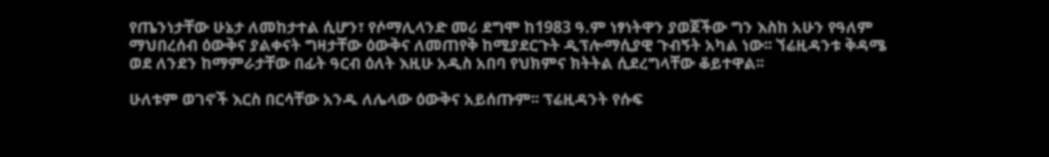የጤንነታቸው ሁኔታ ለመከታተል ሲሆን፣ የሶማሊላንድ መሪ ደግሞ ከ1983 ዓ.ም ነፃነትዋን ያወጀችው ግን እስከ አሁን የዓለም ማህበረሰብ ዕውቅና ያልቀናት ግዛታቸው ዕውቅና ለመጠየቅ ከሚያደርጉት ዲፕሎማሲያዊ ጉብኝት አካል ነው፡፡ ኘሬዚዳንቱ ቅዳሜ ወደ ለንደን ከማምራታቸው በፊት ዓርብ ዕለት እዚሁ አዲስ አበባ የህክምና ክትትል ሲደረግላቸው ቆይተዋል፡፡

ሁለቱም ወገኖች እርስ በርሳቸው አንዱ ለሌላው ዕውቅና አይሰጡም፡፡ ፕሬዚዳንት የሱፍ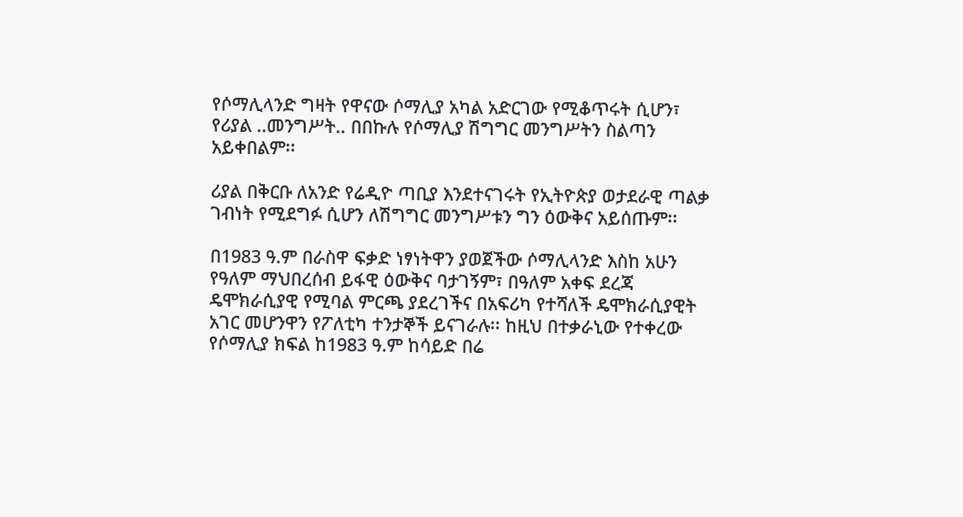የሶማሊላንድ ግዛት የዋናው ሶማሊያ አካል አድርገው የሚቆጥሩት ሲሆን፣ የሪያል ..መንግሥት.. በበኩሉ የሶማሊያ ሽግግር መንግሥትን ስልጣን አይቀበልም፡፡

ሪያል በቅርቡ ለአንድ የሬዲዮ ጣቢያ እንደተናገሩት የኢትዮጵያ ወታደራዊ ጣልቃ ገብነት የሚደግፉ ሲሆን ለሽግግር መንግሥቱን ግን ዕውቅና አይሰጡም፡፡

በ1983 ዓ.ም በራስዋ ፍቃድ ነፃነትዋን ያወጀችው ሶማሊላንድ እስከ አሁን የዓለም ማህበረሰብ ይፋዊ ዕውቅና ባታገኝም፣ በዓለም አቀፍ ደረጃ ዴሞክራሲያዊ የሚባል ምርጫ ያደረገችና በአፍሪካ የተሻለች ዴሞክራሲያዊት አገር መሆንዋን የፖለቲካ ተንታኞች ይናገራሉ፡፡ ከዚህ በተቃራኒው የተቀረው የሶማሊያ ክፍል ከ1983 ዓ.ም ከሳይድ በሬ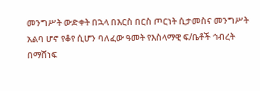መንግሥት ውድቀት በኋላ በእርስ በርስ ጦርነት ሲታመስና መንግሥት አልባ ሆኖ የቆየ ሲሆን ባለፈው ዓመት የእስላማዊ ፍ/ቤቶች ኅብረት በማሸነፍ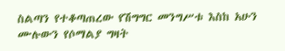ስልጣን የተቆጣጠረው የሽግግር መንግሥቱ እስከ አሁን ሙሉውን የሶማልያ ግዛት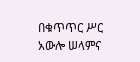በቁጥጥር ሥር አውሎ ሠላምና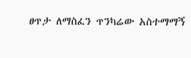ፀጥታ ለማስፈን ጥንካሬው አስተማማኝ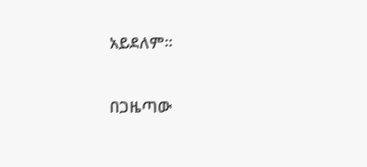አይደለም፡፡

በጋዜጣው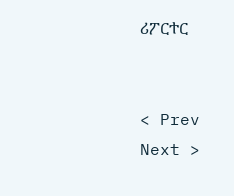ሪፖርተር


< Prev   Next >